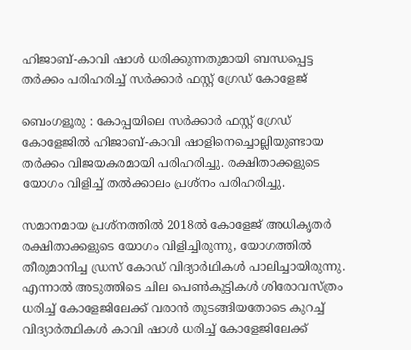ഹിജാബ്-കാവി ഷാൾ ധരിക്കുന്നതുമായി ബന്ധപ്പെട്ട തർക്കം പരിഹരിച്ച് സർക്കാർ ഫസ്റ്റ് ഗ്രേഡ് കോളേജ്

ബെംഗളൂരു : കോപ്പയിലെ സർക്കാർ ഫസ്റ്റ് ഗ്രേഡ് കോളേജിൽ ഹിജാബ്-കാവി ഷാളിനെച്ചൊല്ലിയുണ്ടായ തർക്കം വിജയകരമായി പരിഹരിച്ചു. രക്ഷിതാക്കളുടെ യോഗം വിളിച്ച് തൽക്കാലം പ്രശ്‌നം പരിഹരിച്ചു.

സമാനമായ പ്രശ്നത്തിൽ 2018ൽ കോളേജ് അധികൃതർ രക്ഷിതാക്കളുടെ യോഗം വിളിച്ചിരുന്നു, യോഗത്തിൽ തീരുമാനിച്ച ഡ്രസ് കോഡ് വിദ്യാർഥികൾ പാലിച്ചായിരുന്നു. എന്നാൽ അടുത്തിടെ ചില പെൺകുട്ടികൾ ശിരോവസ്ത്രം ധരിച്ച് കോളേജിലേക്ക് വരാൻ തുടങ്ങിയതോടെ കുറച്ച് വിദ്യാർത്ഥികൾ കാവി ഷാൾ ധരിച്ച് കോളേജിലേക്ക്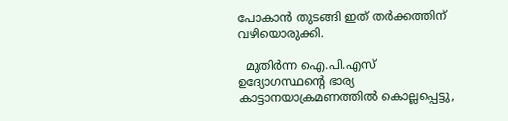പോകാൻ തുടങ്ങി ഇത് തർക്കത്തിന് വഴിയൊരുക്കി.

  മുതിർന്ന ഐ.പി.എസ് ഉദ്യോഗസ്ഥന്റെ ഭാര്യ കാട്ടാനയാക്രമണത്തിൽ കൊല്ലപ്പെട്ടു,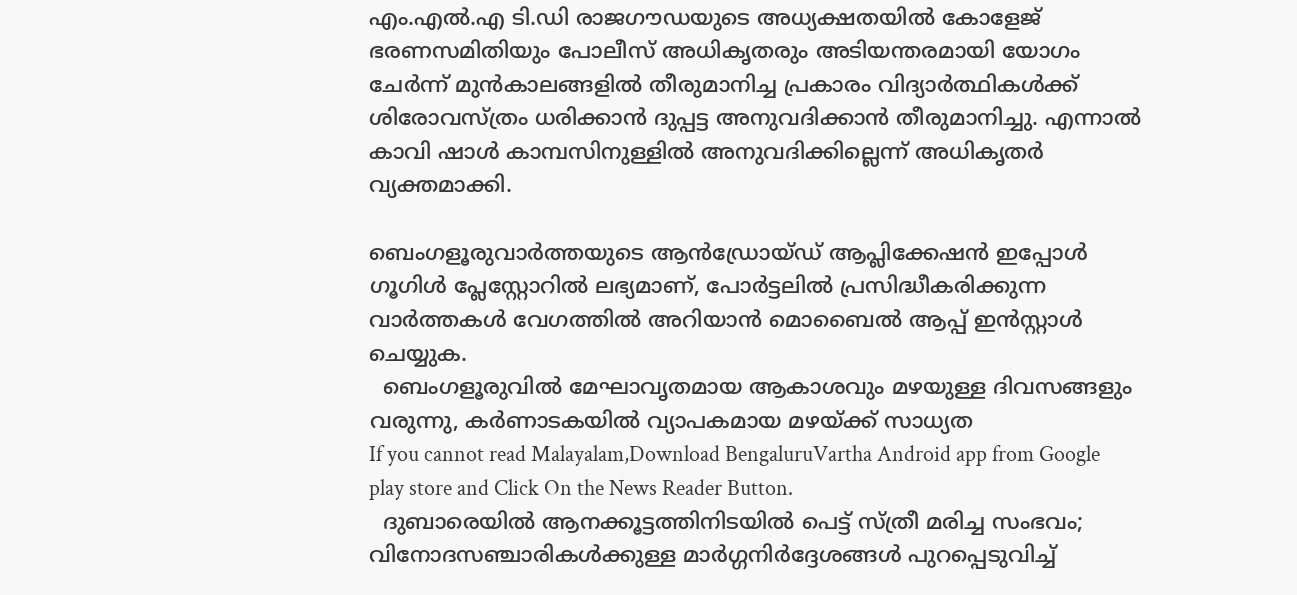എം.എൽ.എ ടി.ഡി രാജഗൗഡയുടെ അധ്യക്ഷതയിൽ കോളേജ് ഭരണസമിതിയും പോലീസ് അധികൃതരും അടിയന്തരമായി യോഗം ചേർന്ന് മുൻകാലങ്ങളിൽ തീരുമാനിച്ച പ്രകാരം വിദ്യാർത്ഥികൾക്ക് ശിരോവസ്ത്രം ധരിക്കാൻ ദുപ്പട്ട അനുവദിക്കാൻ തീരുമാനിച്ചു. എന്നാൽ കാവി ഷാൾ കാമ്പസിനുള്ളിൽ അനുവദിക്കില്ലെന്ന് അധികൃതർ വ്യക്തമാക്കി.

ബെംഗളൂരുവാർത്തയുടെ ആൻഡ്രോയ്ഡ് ആപ്ലിക്കേഷൻ ഇപ്പോൾ ഗൂഗിൾ പ്ലേസ്റ്റോറിൽ ലഭ്യമാണ്, പോർട്ടലിൽ പ്രസിദ്ധീകരിക്കുന്ന വാർത്തകൾ വേഗത്തിൽ അറിയാൻ മൊബൈൽ ആപ്പ് ഇൻസ്റ്റാൾ ചെയ്യുക.
  ബെംഗളൂരുവിൽ മേഘാവൃതമായ ആകാശവും മഴയുള്ള ദിവസങ്ങളും വരുന്നു, കർണാടകയിൽ വ്യാപകമായ മഴയ്ക്ക് സാധ്യത
If you cannot read Malayalam,Download BengaluruVartha Android app from Google play store and Click On the News Reader Button.
  ദുബാരെയിൽ ആനക്കൂട്ടത്തിനിടയിൽ പെട്ട് സ്ത്രീ മരിച്ച സംഭവം; വിനോദസഞ്ചാരികൾക്കുള്ള മാർഗ്ഗനിർദ്ദേശങ്ങൾ പുറപ്പെടുവിച്ച്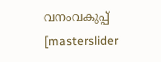വനംവകുപ്പ്
[masterslider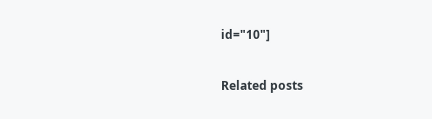id="10"]

Related posts